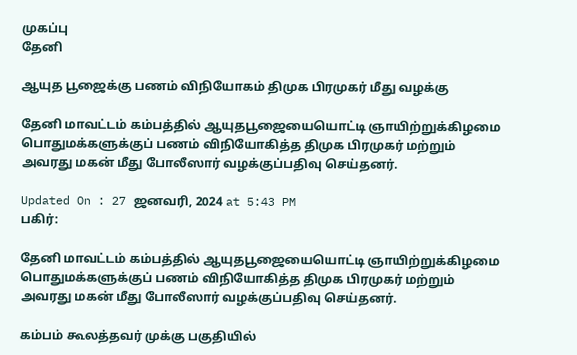முகப்பு
தேனி

ஆயுத பூஜைக்கு பணம் விநியோகம் திமுக பிரமுகர் மீது வழக்கு

தேனி மாவட்டம் கம்பத்தில் ஆயுதபூஜையையொட்டி ஞாயிற்றுக்கிழமை பொதுமக்களுக்குப் பணம் விநியோகித்த திமுக பிரமுகர் மற்றும் அவரது மகன் மீது போலீஸார் வழக்குப்பதிவு செய்தனர்.

Updated On : 27 ஜனவரி, 2024 at 5:43 PM
பகிர்:

தேனி மாவட்டம் கம்பத்தில் ஆயுதபூஜையையொட்டி ஞாயிற்றுக்கிழமை பொதுமக்களுக்குப் பணம் விநியோகித்த திமுக பிரமுகர் மற்றும் அவரது மகன் மீது போலீஸார் வழக்குப்பதிவு செய்தனர்.

கம்பம் கூலத்தவர் முக்கு பகுதியில்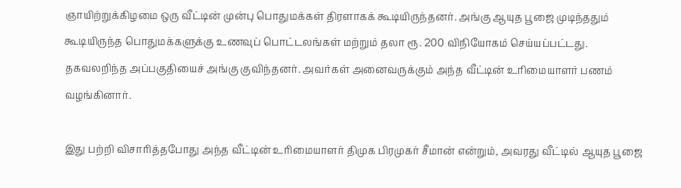ஞாயிற்றுக்கிழமை ஒரு வீட்டின் முன்பு பொதுமக்கள் திரளாகக் கூடியிருந்தனர். அங்கு ஆயுத பூஜை முடிந்ததும் கூடியிருந்த பொதுமக்களுக்கு உணவுப் பொட்டலங்கள் மற்றும் தலா ரூ. 200 விநியோகம் செய்யப்பட்டது. தகவலறிந்த அப்பகுதியைச் அங்கு குவிந்தனர். அவர்கள் அனைவருக்கும் அந்த வீட்டின் உரிமையாளர் பணம் வழங்கினார்.

இது பற்றி விசாரித்தபோது அந்த வீட்டின் உரிமையாளர் திமுக பிரமுகர் சீமான் என்றும், அவரது வீட்டில் ஆயுத பூஜை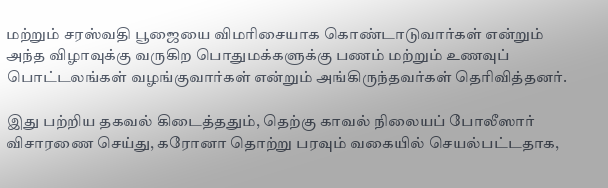மற்றும் சரஸ்வதி பூஜையை விமரிசையாக கொண்டாடுவார்கள் என்றும் அந்த விழாவுக்கு வருகிற பொதுமக்களுக்கு பணம் மற்றும் உணவுப் பொட்டலங்கள் வழங்குவார்கள் என்றும் அங்கிருந்தவர்கள் தெரிவித்தனர்.

இது பற்றிய தகவல் கிடைத்ததும், தெற்கு காவல் நிலையப் போலீஸார் விசாரணை செய்து, கரோனா தொற்று பரவும் வகையில் செயல்பட்டதாக,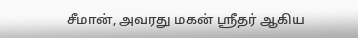சீமான், அவரது மகன் ஸ்ரீதர் ஆகிய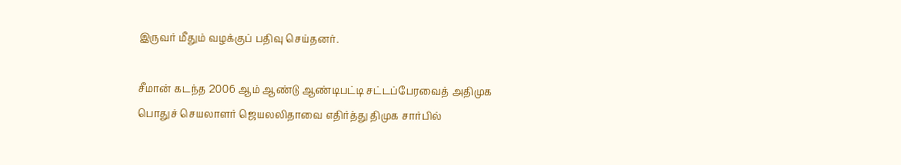இருவர் மீதும் வழக்குப் பதிவு செய்தனர்.

சீமான் கடந்த 2006 ஆம் ஆண்டு ஆண்டிபட்டி சட்டப்பேரவைத் அதிமுக பொதுச் செயலாளர் ஜெயலலிதாவை எதிர்த்து திமுக சார்பில்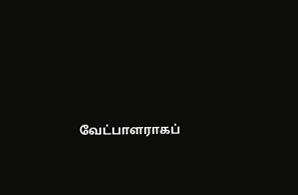வேட்பாளராகப்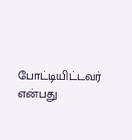போட்டியிட்டவர் என்பது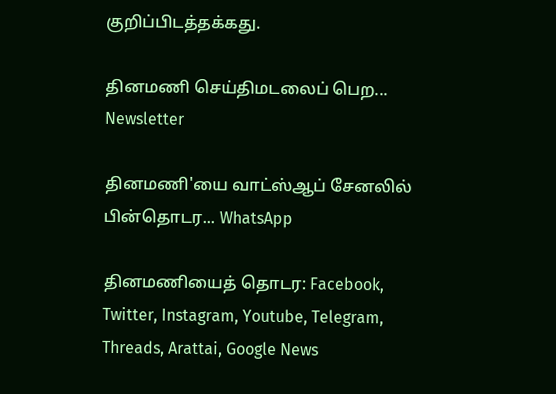குறிப்பிடத்தக்கது.

தினமணி செய்திமடலைப் பெற... Newsletter

தினமணி'யை வாட்ஸ்ஆப் சேனலில் பின்தொடர... WhatsApp

தினமணியைத் தொடர: Facebook, Twitter, Instagram, Youtube, Telegram, Threads, Arattai, Google News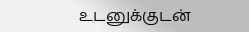உடனுக்குடன்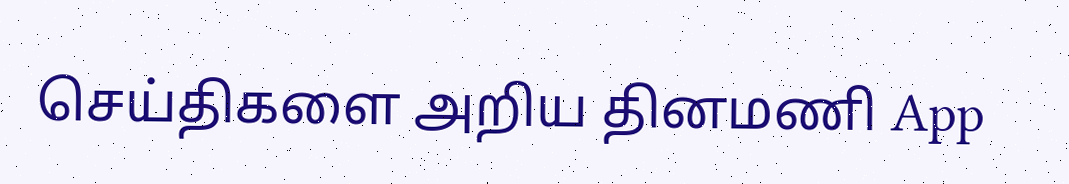செய்திகளை அறிய தினமணி App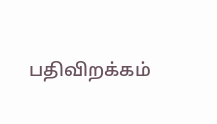பதிவிறக்கம்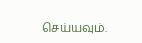செய்யவும்.